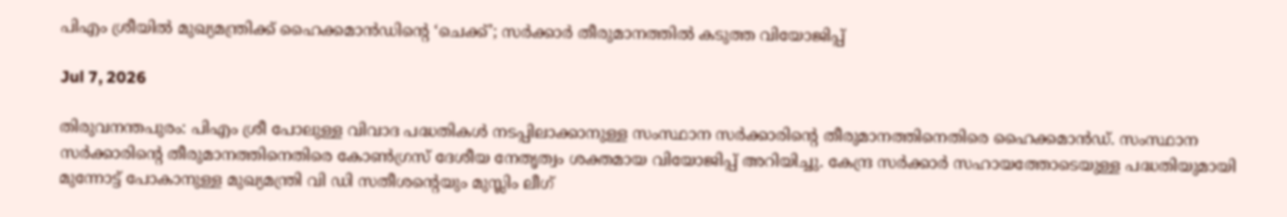പിഎം ശ്രീയില്‍ മുഖ്യമന്ത്രിക്ക് ഹൈക്കമാന്‍ഡിന്റെ ‘ചെക്ക്’; സര്‍ക്കാര്‍ തീരുമാനത്തില്‍ കടുത്ത വിയോജിപ്പ്

Jul 7, 2026

തിരുവനന്തപുരം: പിഎം ശ്രീ പോലുള്ള വിവാദ പദ്ധതികള്‍ നടപ്പിലാക്കാനുള്ള സംസ്ഥാന സര്‍ക്കാരിന്റെ തീരുമാനത്തിനെതിരെ ഹൈക്കമാന്‍ഡ്. സംസ്ഥാന സര്‍ക്കാരിന്റെ തീരുമാനത്തിനെതിരെ കോണ്‍ഗ്രസ് ദേശീയ നേതൃത്വം ശക്തമായ വിയോജിപ്പ് അറിയിച്ചു. കേന്ദ്ര സര്‍ക്കാര്‍ സഹായത്തോടെയുള്ള പദ്ധതിയുമായി മുന്നോട്ട് പോകാനുള്ള മുഖ്യമന്ത്രി വി ഡി സതീശന്റെയും മുസ്ലിം ലീഗ്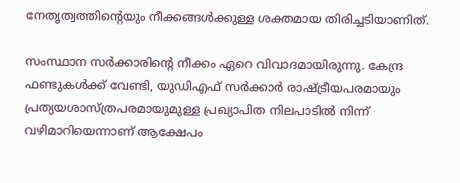നേതൃത്വത്തിന്റെയും നീക്കങ്ങള്‍ക്കുള്ള ശക്തമായ തിരിച്ചടിയാണിത്.

സംസ്ഥാന സര്‍ക്കാരിന്റെ നീക്കം ഏറെ വിവാദമായിരുന്നു. കേന്ദ്ര ഫണ്ടുകള്‍ക്ക് വേണ്ടി, യുഡിഎഫ് സര്‍ക്കാര്‍ രാഷ്ട്രീയപരമായും പ്രത്യയശാസ്ത്രപരമായുമുള്ള പ്രഖ്യാപിത നിലപാടില്‍ നിന്ന് വഴിമാറിയെന്നാണ് ആക്ഷേപം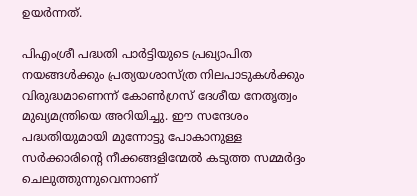ഉയര്‍ന്നത്.

പിഎംശ്രീ പദ്ധതി പാര്‍ട്ടിയുടെ പ്രഖ്യാപിത നയങ്ങള്‍ക്കും പ്രത്യയശാസ്ത്ര നിലപാടുകള്‍ക്കും വിരുദ്ധമാണെന്ന് കോണ്‍ഗ്രസ് ദേശീയ നേതൃത്വം മുഖ്യമന്ത്രിയെ അറിയിച്ചു. ഈ സന്ദേശം പദ്ധതിയുമായി മുന്നോട്ടു പോകാനുള്ള സര്‍ക്കാരിന്റെ നീക്കങ്ങളിന്മേല്‍ കടുത്ത സമ്മര്‍ദ്ദം ചെലുത്തുന്നുവെന്നാണ്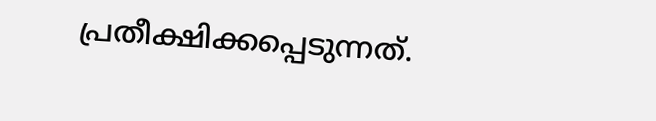പ്രതീക്ഷിക്കപ്പെടുന്നത്.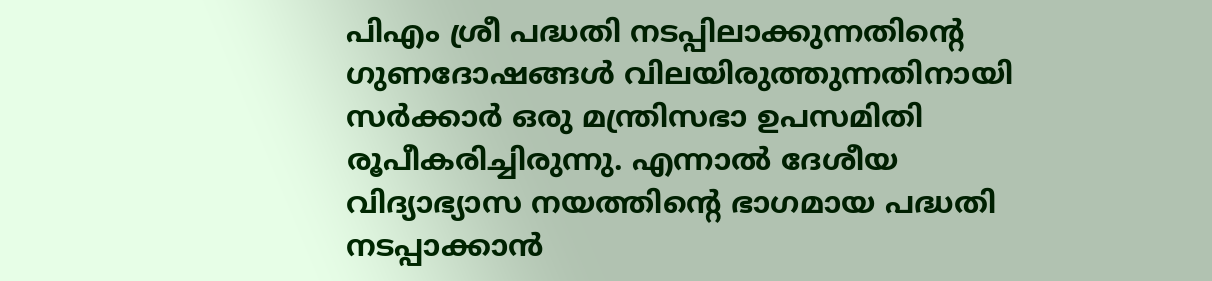പിഎം ശ്രീ പദ്ധതി നടപ്പിലാക്കുന്നതിന്റെ ഗുണദോഷങ്ങള്‍ വിലയിരുത്തുന്നതിനായി സര്‍ക്കാര്‍ ഒരു മന്ത്രിസഭാ ഉപസമിതി രൂപീകരിച്ചിരുന്നു. എന്നാല്‍ ദേശീയ വിദ്യാഭ്യാസ നയത്തിന്റെ ഭാഗമായ പദ്ധതി നടപ്പാക്കാന്‍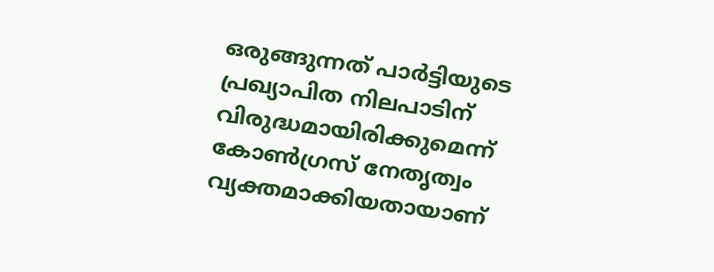ഒരുങ്ങുന്നത് പാര്‍ട്ടിയുടെ പ്രഖ്യാപിത നിലപാടിന് വിരുദ്ധമായിരിക്കുമെന്ന് കോണ്‍ഗ്രസ് നേതൃത്വം വ്യക്തമാക്കിയതായാണ്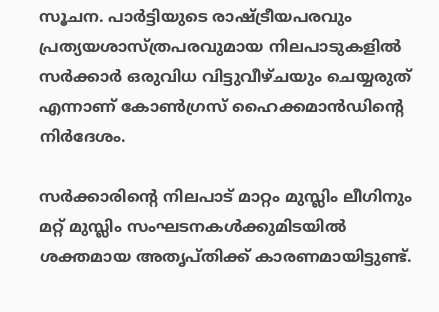സൂചന. പാര്‍ട്ടിയുടെ രാഷ്ട്രീയപരവും പ്രത്യയശാസ്ത്രപരവുമായ നിലപാടുകളില്‍ സര്‍ക്കാര്‍ ഒരുവിധ വിട്ടുവീഴ്ചയും ചെയ്യരുത് എന്നാണ് കോണ്‍ഗ്രസ് ഹൈക്കമാന്‍ഡിന്റെ നിര്‍ദേശം.

സര്‍ക്കാരിന്റെ നിലപാട് മാറ്റം മുസ്ലിം ലീഗിനും മറ്റ് മുസ്ലിം സംഘടനകള്‍ക്കുമിടയില്‍ ശക്തമായ അതൃപ്തിക്ക് കാരണമായിട്ടുണ്ട്.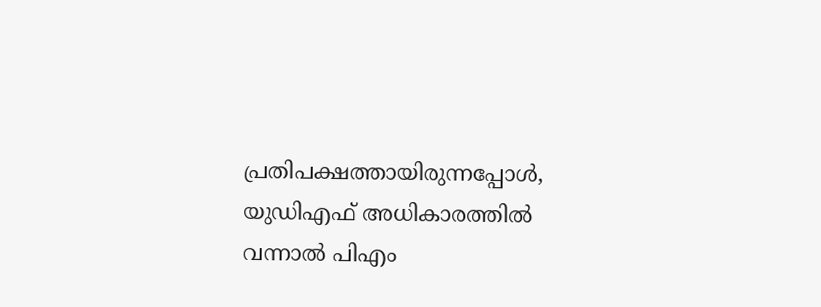പ്രതിപക്ഷത്തായിരുന്നപ്പോള്‍, യുഡിഎഫ് അധികാരത്തില്‍ വന്നാല്‍ പിഎം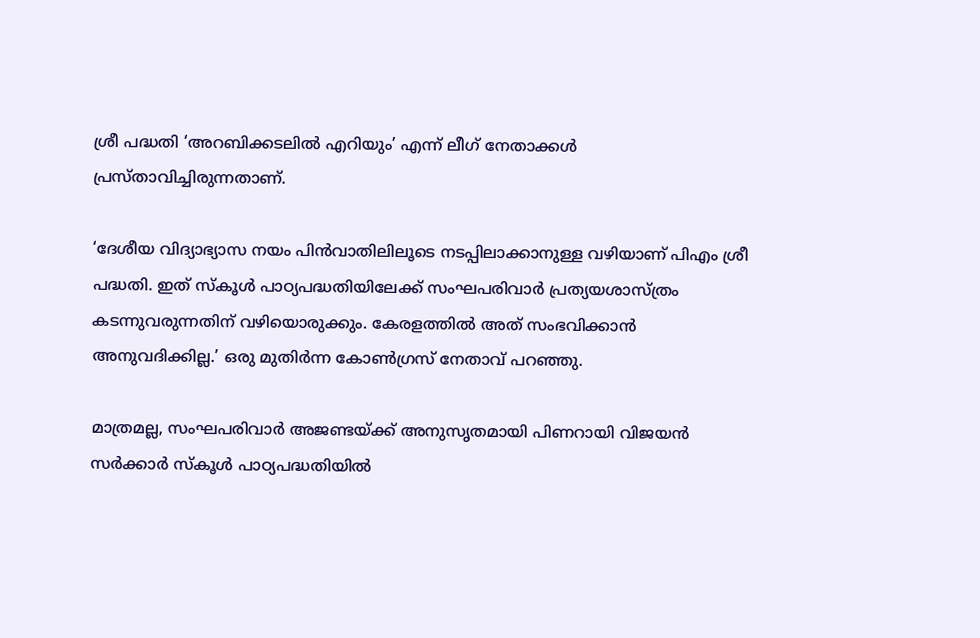ശ്രീ പദ്ധതി ‘അറബിക്കടലില്‍ എറിയും’ എന്ന് ലീഗ് നേതാക്കള്‍ പ്രസ്താവിച്ചിരുന്നതാണ്.

‘ദേശീയ വിദ്യാഭ്യാസ നയം പിന്‍വാതിലിലൂടെ നടപ്പിലാക്കാനുള്ള വഴിയാണ് പിഎം ശ്രീ പദ്ധതി. ഇത് സ്‌കൂള്‍ പാഠ്യപദ്ധതിയിലേക്ക് സംഘപരിവാര്‍ പ്രത്യയശാസ്ത്രം കടന്നുവരുന്നതിന് വഴിയൊരുക്കും. കേരളത്തില്‍ അത് സംഭവിക്കാന്‍ അനുവദിക്കില്ല.’ ഒരു മുതിര്‍ന്ന കോണ്‍ഗ്രസ് നേതാവ് പറഞ്ഞു.

മാത്രമല്ല, സംഘപരിവാര്‍ അജണ്ടയ്ക്ക് അനുസൃതമായി പിണറായി വിജയന്‍ സര്‍ക്കാര്‍ സ്‌കൂള്‍ പാഠ്യപദ്ധതിയില്‍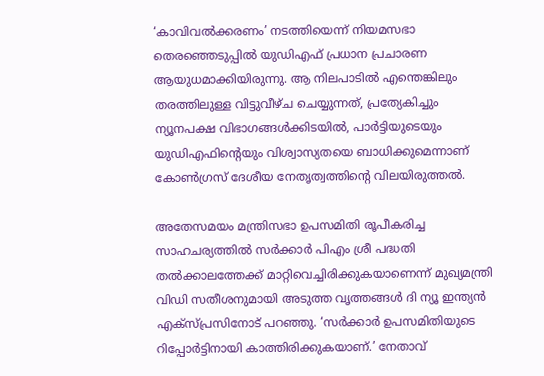‘കാവിവല്‍ക്കരണം’ നടത്തിയെന്ന് നിയമസഭാ തെരഞ്ഞെടുപ്പില്‍ യുഡിഎഫ് പ്രധാന പ്രചാരണ ആയുധമാക്കിയിരുന്നു. ആ നിലപാടില്‍ എന്തെങ്കിലും തരത്തിലുള്ള വിട്ടുവീഴ്ച ചെയ്യുന്നത്, പ്രത്യേകിച്ചും ന്യൂനപക്ഷ വിഭാഗങ്ങള്‍ക്കിടയില്‍, പാര്‍ട്ടിയുടെയും യുഡിഎഫിന്റെയും വിശ്വാസ്യതയെ ബാധിക്കുമെന്നാണ് കോണ്‍ഗ്രസ് ദേശീയ നേതൃത്വത്തിന്റെ വിലയിരുത്തല്‍.

അതേസമയം മന്ത്രിസഭാ ഉപസമിതി രൂപീകരിച്ച സാഹചര്യത്തില്‍ സര്‍ക്കാര്‍ പിഎം ശ്രീ പദ്ധതി തല്‍ക്കാലത്തേക്ക് മാറ്റിവെച്ചിരിക്കുകയാണെന്ന് മുഖ്യമന്ത്രി വിഡി സതീശനുമായി അടുത്ത വൃത്തങ്ങള്‍ ദി ന്യൂ ഇന്ത്യന്‍ എക്‌സ്പ്രസിനോട് പറഞ്ഞു. ‘സര്‍ക്കാര്‍ ഉപസമിതിയുടെ റിപ്പോര്‍ട്ടിനായി കാത്തിരിക്കുകയാണ്.’ നേതാവ്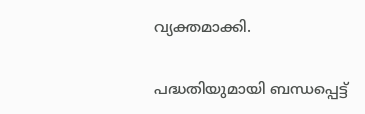വ്യക്തമാക്കി.

പദ്ധതിയുമായി ബന്ധപ്പെട്ട്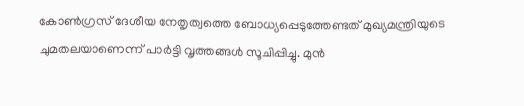കോണ്‍ഗ്രസ് ദേശീയ നേതൃത്വത്തെ ബോധ്യപ്പെടുത്തേണ്ടത് മുഖ്യമന്ത്രിയുടെ ചുമതലയാണെന്ന് പാര്‍ട്ടി വൃത്തങ്ങള്‍ സൂചിപ്പിച്ചു. മുന്‍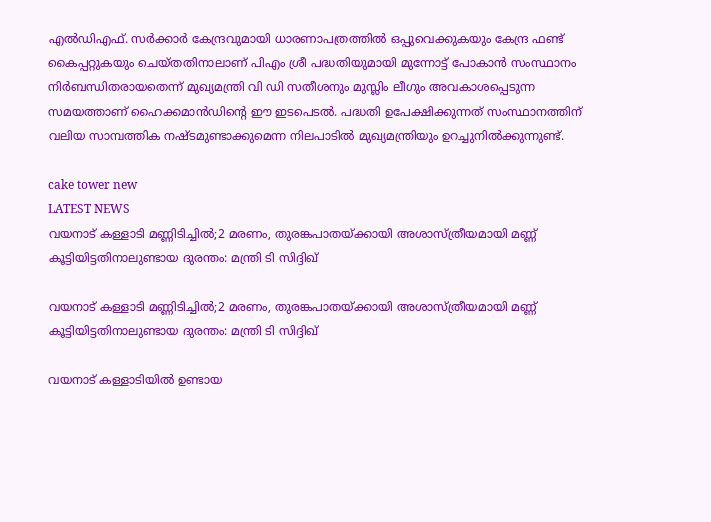എല്‍ഡിഎഫ്. സര്‍ക്കാര്‍ കേന്ദ്രവുമായി ധാരണാപത്രത്തില്‍ ഒപ്പുവെക്കുകയും കേന്ദ്ര ഫണ്ട് കൈപ്പറ്റുകയും ചെയ്തതിനാലാണ് പിഎം ശ്രീ പദ്ധതിയുമായി മുന്നോട്ട് പോകാന്‍ സംസ്ഥാനം നിര്‍ബന്ധിതരായതെന്ന് മുഖ്യമന്ത്രി വി ഡി സതീശനും മുസ്ലിം ലീഗും അവകാശപ്പെടുന്ന സമയത്താണ് ഹൈക്കമാന്‍ഡിന്റെ ഈ ഇടപെടല്‍. പദ്ധതി ഉപേക്ഷിക്കുന്നത് സംസ്ഥാനത്തിന് വലിയ സാമ്പത്തിക നഷ്ടമുണ്ടാക്കുമെന്ന നിലപാടില്‍ മുഖ്യമന്ത്രിയും ഉറച്ചുനില്‍ക്കുന്നുണ്ട്.

cake tower new
LATEST NEWS
വയനാട് കള്ളാടി മണ്ണിടിച്ചിൽ;2 മരണം, തുരങ്കപാതയ്ക്കായി അശാസ്ത്രീയമായി മണ്ണ് കൂട്ടിയിട്ടതിനാലുണ്ടായ ദുരന്തം: മന്ത്രി ടി സിദ്ദിഖ്

വയനാട് കള്ളാടി മണ്ണിടിച്ചിൽ;2 മരണം, തുരങ്കപാതയ്ക്കായി അശാസ്ത്രീയമായി മണ്ണ് കൂട്ടിയിട്ടതിനാലുണ്ടായ ദുരന്തം: മന്ത്രി ടി സിദ്ദിഖ്

വയനാട് കള്ളാടിയിൽ ഉണ്ടായ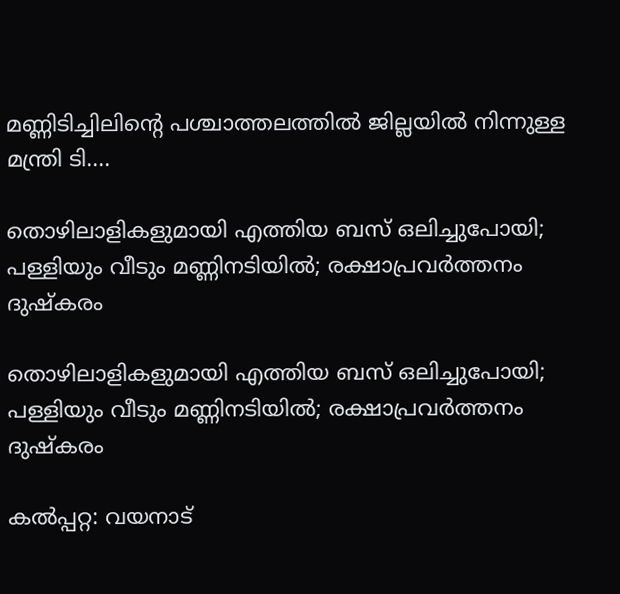മണ്ണിടിച്ചിലിന്റെ പശ്ചാത്തലത്തിൽ ജില്ലയിൽ നിന്നുള്ള മന്ത്രി ടി....

തൊഴിലാളികളുമായി എത്തിയ ബസ് ഒലിച്ചുപോയി; പള്ളിയും വീടും മണ്ണിനടിയില്‍; രക്ഷാപ്രവര്‍ത്തനം ദുഷ്‌കരം

തൊഴിലാളികളുമായി എത്തിയ ബസ് ഒലിച്ചുപോയി; പള്ളിയും വീടും മണ്ണിനടിയില്‍; രക്ഷാപ്രവര്‍ത്തനം ദുഷ്‌കരം

കല്‍പ്പറ്റ: വയനാട്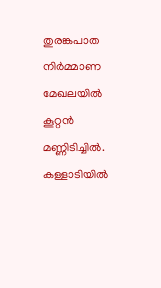തുരങ്കപാത നിര്‍മ്മാണ മേഖലയില്‍ കൂറ്റന്‍ മണ്ണിടിച്ചില്‍. കള്ളാടിയില്‍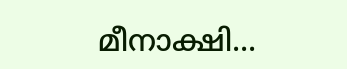മീനാക്ഷി...